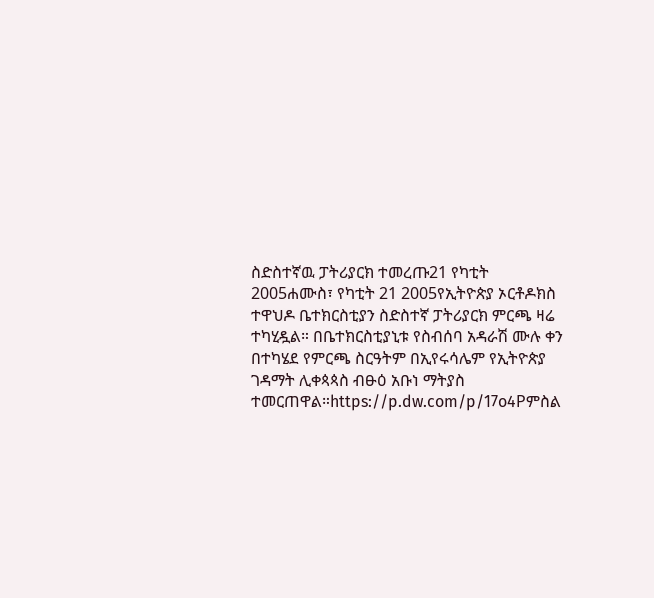ስድስተኛዉ ፓትሪያርክ ተመረጡ21 የካቲት 2005ሐሙስ፣ የካቲት 21 2005የኢትዮጵያ ኦርቶዶክስ ተዋህዶ ቤተክርስቲያን ስድስተኛ ፓትሪያርክ ምርጫ ዛሬ ተካሂዷል። በቤተክርስቲያኒቱ የስብሰባ አዳራሽ ሙሉ ቀን በተካሄደ የምርጫ ስርዓትም በኢየሩሳሌም የኢትዮጵያ ገዳማት ሊቀጳጳስ ብፁዕ አቡነ ማትያስ ተመርጠዋል።https://p.dw.com/p/17o4Pምስል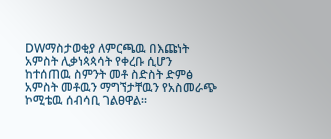DWማስታወቂያ ለምርጫዉ በእጩነት አምስት ሊቃነጳጳሳት የቀረቡ ሲሆን ከተሰጠዉ ስምንት መቶ ስድስት ድምፅ አምስት መቶዉን ማግኘታቸዉን የአስመራጭ ኮሚቴዉ ሰብሳቢ ገልፀዋል።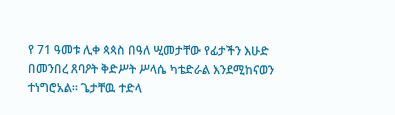የ 71 ዓመቱ ሊቀ ጳጳስ በዓለ ሢመታቸው የፊታችን እሁድ በመንበረ ጸባዖት ቅድሥት ሥላሴ ካቴድራል እንደሚከናወን ተነግሮአል። ጌታቸዉ ተድላ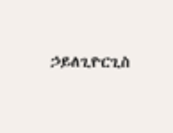ኃይለጊዮርጊስ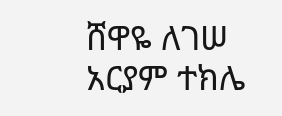ሸዋዬ ለገሠ አርያም ተክሌ